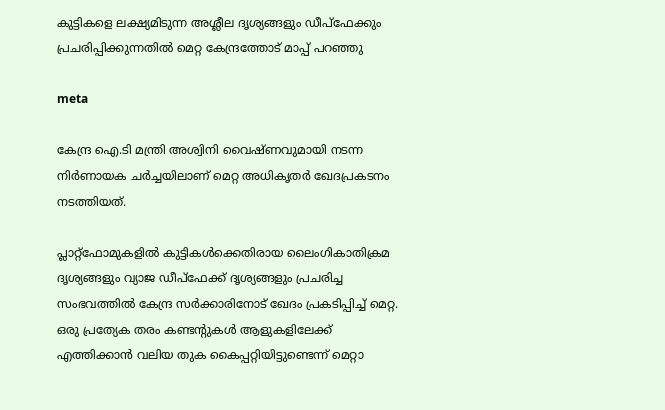കുട്ടികളെ ലക്ഷ്യമിടുന്ന അശ്ലീല ദൃശ്യങ്ങളും ഡീപ്ഫേക്കും പ്രചരിപ്പിക്കുന്നതില്‍ മെറ്റ കേന്ദ്രത്തോട് മാപ്പ് പറഞ്ഞു

meta

കേന്ദ്ര ഐ.ടി മന്ത്രി അശ്വിനി വൈഷ്ണവുമായി നടന്ന നിര്‍ണായക ചര്‍ച്ചയിലാണ് മെറ്റ അധികൃതര്‍ ഖേദപ്രകടനം നടത്തിയത്.

പ്ലാറ്റ്ഫോമുകളില്‍ കുട്ടികള്‍ക്കെതിരായ ലൈംഗികാതിക്രമ ദൃശ്യങ്ങളും വ്യാജ ഡീപ്‌ഫേക്ക് ദൃശ്യങ്ങളും പ്രചരിച്ച സംഭവത്തില്‍ കേന്ദ്ര സര്‍ക്കാരിനോട് ഖേദം പ്രകടിപ്പിച്ച് മെറ്റ. ഒരു പ്രത്യേക തരം കണ്ടന്റുകള്‍ ആളുകളിലേക്ക് എത്തിക്കാന്‍ വലിയ തുക കൈപ്പറ്റിയിട്ടുണ്ടെന്ന് മെറ്റാ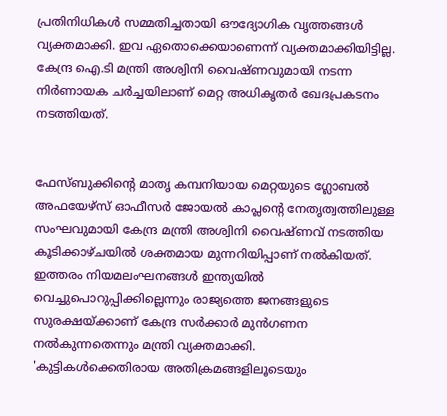പ്രതിനിധികള്‍ സമ്മതിച്ചതായി ഔദ്യോഗിക വൃത്തങ്ങള്‍ വ്യക്തമാക്കി. ഇവ ഏതൊക്കെയാണെന്ന് വ്യക്തമാക്കിയിട്ടില്ല.
കേന്ദ്ര ഐ.ടി മന്ത്രി അശ്വിനി വൈഷ്ണവുമായി നടന്ന നിര്‍ണായക ചര്‍ച്ചയിലാണ് മെറ്റ അധികൃതര്‍ ഖേദപ്രകടനം നടത്തിയത്.


ഫേസ്ബുക്കിന്റെ മാതൃ കമ്പനിയായ മെറ്റയുടെ ഗ്ലോബല്‍ അഫയേഴ്‌സ് ഓഫീസര്‍ ജോയല്‍ കാപ്ലന്റെ നേതൃത്വത്തിലുള്ള സംഘവുമായി കേന്ദ്ര മന്ത്രി അശ്വിനി വൈഷ്ണവ് നടത്തിയ കൂടിക്കാഴ്ചയില്‍ ശക്തമായ മുന്നറിയിപ്പാണ് നല്‍കിയത്. ഇത്തരം നിയമലംഘനങ്ങള്‍ ഇന്ത്യയില്‍ വെച്ചുപൊറുപ്പിക്കില്ലെന്നും രാജ്യത്തെ ജനങ്ങളുടെ സുരക്ഷയ്ക്കാണ് കേന്ദ്ര സര്‍ക്കാര്‍ മുന്‍ഗണന നല്‍കുന്നതെന്നും മന്ത്രി വ്യക്തമാക്കി.
'കുട്ടികള്‍ക്കെതിരായ അതിക്രമങ്ങളിലൂടെയും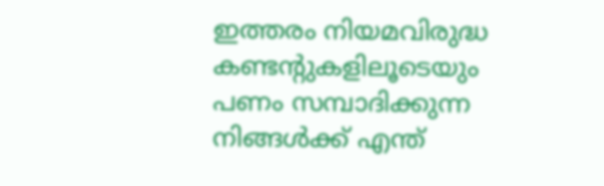ഇത്തരം നിയമവിരുദ്ധ കണ്ടന്റുകളിലൂടെയും പണം സമ്പാദിക്കുന്ന നിങ്ങള്‍ക്ക് എന്ത്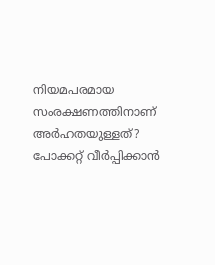നിയമപരമായ സംരക്ഷണത്തിനാണ് അര്‍ഹതയുള്ളത്? പോക്കറ്റ് വീര്‍പ്പിക്കാന്‍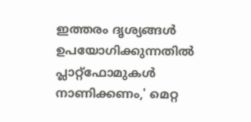ഇത്തരം ദൃശ്യങ്ങള്‍ ഉപയോഗിക്കുന്നതില്‍ പ്ലാറ്റ്ഫോമുകള്‍ നാണിക്കണം,' മെറ്റ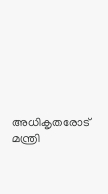അധികൃതരോട് മന്ത്രി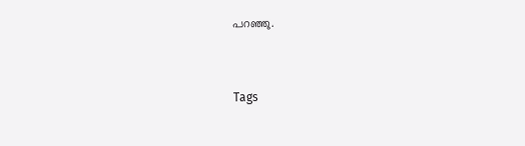പറഞ്ഞു.


Tags